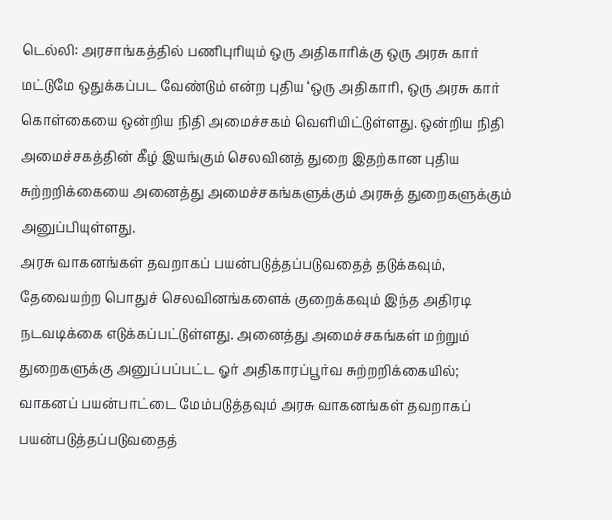டெல்லி: அரசாங்கத்தில் பணிபுரியும் ஒரு அதிகாரிக்கு ஒரு அரசு கார் மட்டுமே ஒதுக்கப்பட வேண்டும் என்ற புதிய ‘ஒரு அதிகாரி, ஒரு அரசு கார் கொள்கையை ஒன்றிய நிதி அமைச்சகம் வெளியிட்டுள்ளது. ஒன்றிய நிதி அமைச்சகத்தின் கீழ் இயங்கும் செலவினத் துறை இதற்கான புதிய சுற்றறிக்கையை அனைத்து அமைச்சகங்களுக்கும் அரசுத் துறைகளுக்கும் அனுப்பியுள்ளது.
அரசு வாகனங்கள் தவறாகப் பயன்படுத்தப்படுவதைத் தடுக்கவும், தேவையற்ற பொதுச் செலவினங்களைக் குறைக்கவும் இந்த அதிரடி நடவடிக்கை எடுக்கப்பட்டுள்ளது. அனைத்து அமைச்சகங்கள் மற்றும் துறைகளுக்கு அனுப்பப்பட்ட ஓர் அதிகாரப்பூர்வ சுற்றறிக்கையில்; வாகனப் பயன்பாட்டை மேம்படுத்தவும் அரசு வாகனங்கள் தவறாகப் பயன்படுத்தப்படுவதைத்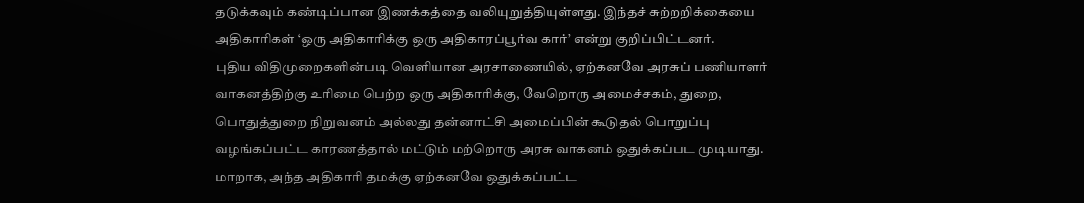தடுக்கவும் கண்டிப்பான இணக்கத்தை வலியுறுத்தியுள்ளது. இந்தச் சுற்றறிக்கையை அதிகாரிகள் ‘ஒரு அதிகாரிக்கு ஒரு அதிகாரப்பூர்வ கார்’ என்று குறிப்பிட்டனர்.
புதிய விதிமுறைகளின்படி வெளியான அரசாணையில், ஏற்கனவே அரசுப் பணியாளர் வாகனத்திற்கு உரிமை பெற்ற ஒரு அதிகாரிக்கு, வேறொரு அமைச்சகம், துறை, பொதுத்துறை நிறுவனம் அல்லது தன்னாட்சி அமைப்பின் கூடுதல் பொறுப்பு வழங்கப்பட்ட காரணத்தால் மட்டும் மற்றொரு அரசு வாகனம் ஒதுக்கப்பட முடியாது. மாறாக, அந்த அதிகாரி தமக்கு ஏற்கனவே ஒதுக்கப்பட்ட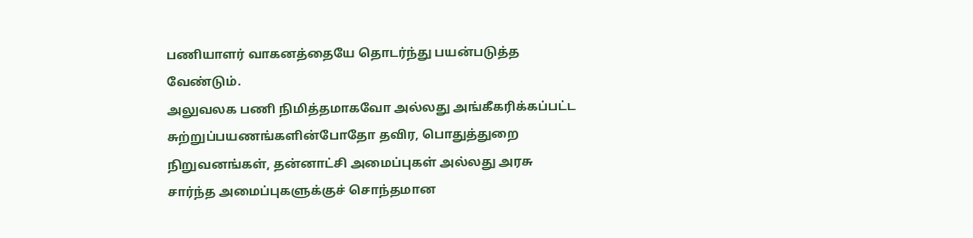பணியாளர் வாகனத்தையே தொடர்ந்து பயன்படுத்த வேண்டும்.
அலுவலக பணி நிமித்தமாகவோ அல்லது அங்கீகரிக்கப்பட்ட சுற்றுப்பயணங்களின்போதோ தவிர, பொதுத்துறை நிறுவனங்கள், தன்னாட்சி அமைப்புகள் அல்லது அரசு சார்ந்த அமைப்புகளுக்குச் சொந்தமான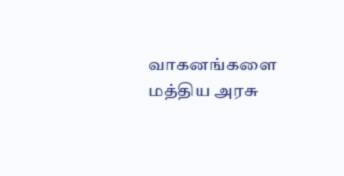வாகனங்களை மத்திய அரசு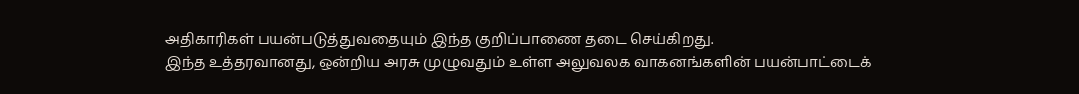அதிகாரிகள் பயன்படுத்துவதையும் இந்த குறிப்பாணை தடை செய்கிறது.
இந்த உத்தரவானது, ஒன்றிய அரசு முழுவதும் உள்ள அலுவலக வாகனங்களின் பயன்பாட்டைக்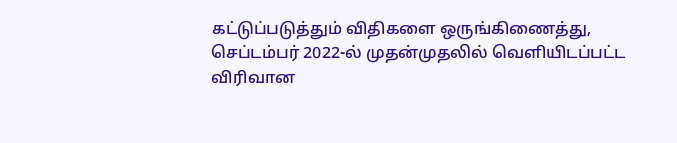கட்டுப்படுத்தும் விதிகளை ஒருங்கிணைத்து, செப்டம்பர் 2022-ல் முதன்முதலில் வெளியிடப்பட்ட விரிவான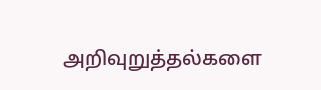அறிவுறுத்தல்களை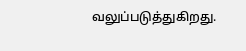வலுப்படுத்துகிறது.